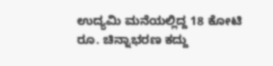ಉದ್ಯಮಿ ಮನೆಯಲ್ಲಿದ್ದ 18 ಕೋಟಿ ರೂ. ಚಿನ್ನಾಭರಣ ಕದ್ದು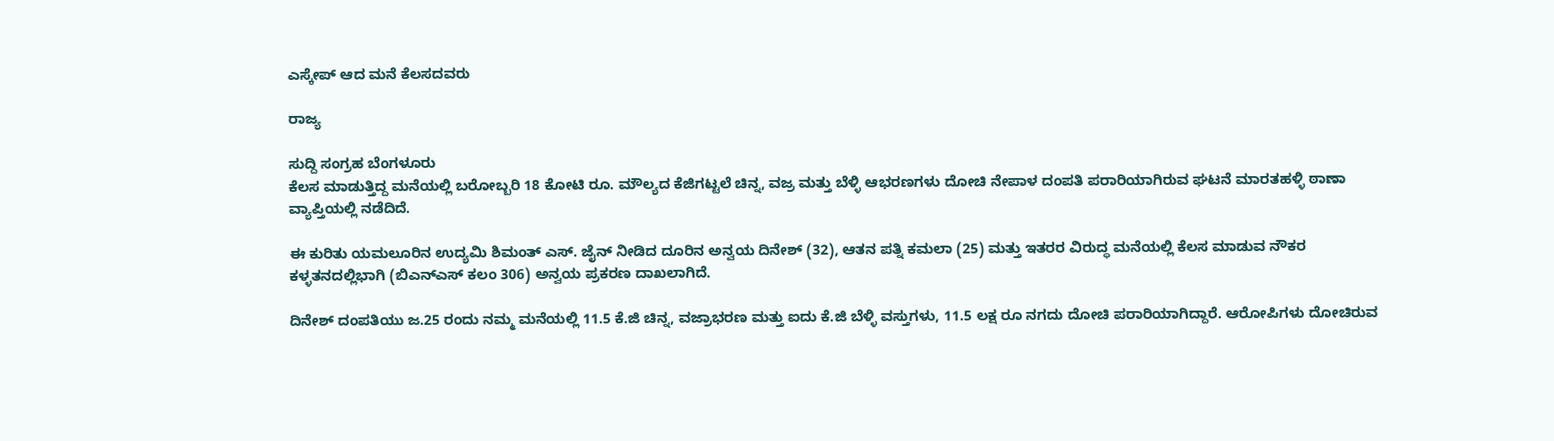ಎಸ್ಕೇಪ್‌ ಆದ ಮನೆ ಕೆಲಸದವರು

ರಾಜ್ಯ

ಸುದ್ದಿ ಸಂಗ್ರಹ ಬೆಂಗಳೂರು
ಕೆಲಸ ಮಾಡುತ್ತಿದ್ದ ಮನೆಯಲ್ಲಿ ಬರೋಬ್ಬರಿ 18 ಕೋಟಿ ರೂ. ಮೌಲ್ಯದ ಕೆಜಿಗಟ್ಟಲೆ ಚಿನ್ನ, ವಜ್ರ ಮತ್ತು ಬೆಳ್ಳಿ ಆಭರಣಗಳು ದೋಚಿ ನೇಪಾಳ ದಂಪತಿ ಪರಾರಿಯಾಗಿರುವ ಘಟನೆ ಮಾರತಹಳ್ಳಿ ಠಾಣಾ ವ್ಯಾಪ್ತಿಯಲ್ಲಿ ನಡೆದಿದೆ.

ಈ ಕುರಿತು ಯಮಲೂರಿನ ಉದ್ಯಮಿ ಶಿಮಂತ್‌ ಎಸ್‌. ಜೈನ್‌ ನೀಡಿದ ದೂರಿನ ಅನ್ವಯ ದಿನೇಶ್‌ (32), ಆತನ ಪತ್ನಿ ಕಮಲಾ (25) ಮತ್ತು ಇತರರ ವಿರುದ್ಧ ಮನೆಯಲ್ಲಿ ಕೆಲಸ ಮಾಡುವ ನೌಕರ ಕಳ್ಳತನದಲ್ಲಿಭಾಗಿ (ಬಿಎನ್‌ಎಸ್‌ ಕಲಂ 306) ಅನ್ವಯ ಪ್ರಕರಣ ದಾಖಲಾಗಿದೆ.

ದಿನೇಶ್‌ ದಂಪತಿಯು ಜ.25 ರಂದು ನಮ್ಮ ಮನೆಯಲ್ಲಿ 11.5 ಕೆ.ಜಿ ಚಿನ್ನ, ವಜ್ರಾಭರಣ ಮತ್ತು ಐದು ಕೆ.ಜಿ ಬೆಳ್ಳಿ ವಸ್ತುಗಳು, 11.5 ಲಕ್ಷ ರೂ ನಗದು ದೋಚಿ ಪರಾರಿಯಾಗಿದ್ದಾರೆ. ಆರೋಪಿಗಳು ದೋಚಿರುವ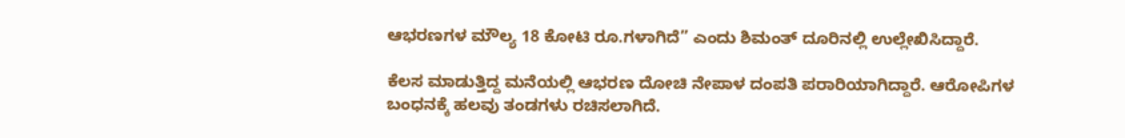ಆಭರಣಗಳ ಮೌಲ್ಯ 18 ಕೋಟಿ ರೂ.ಗಳಾಗಿದೆ” ಎಂದು ಶಿಮಂತ್‌ ದೂರಿನಲ್ಲಿ ಉಲ್ಲೇಖಿಸಿದ್ದಾರೆ.

ಕೆಲಸ ಮಾಡುತ್ತಿದ್ದ ಮನೆಯಲ್ಲಿ ಆಭರಣ ದೋಚಿ ನೇಪಾಳ ದಂಪತಿ ಪರಾರಿಯಾಗಿದ್ದಾರೆ. ಆರೋಪಿಗಳ ಬಂಧನಕ್ಕೆ ಹಲವು ತಂಡಗಳು ರಚಿಸಲಾಗಿದೆ.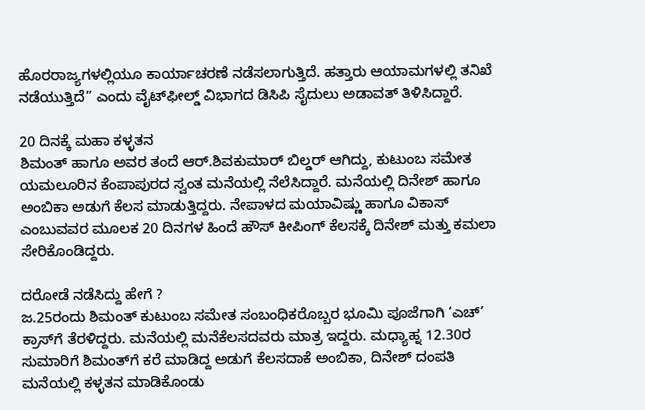ಹೊರರಾಜ್ಯಗಳಲ್ಲಿಯೂ ಕಾರ್ಯಾಚರಣೆ ನಡೆಸಲಾಗುತ್ತಿದೆ. ಹತ್ತಾರು ಆಯಾಮಗಳಲ್ಲಿ ತನಿಖೆ ನಡೆಯುತ್ತಿದೆ” ಎಂದು ವೈಟ್‌ಫೀಲ್ಡ್‌ ವಿಭಾಗದ ಡಿಸಿಪಿ ಸೈದುಲು ಅಡಾವತ್‌ ತಿಳಿಸಿದ್ದಾರೆ.

20 ದಿನಕ್ಕೆ ಮಹಾ ಕಳ್ಳತನ
ಶಿಮಂತ್‌ ಹಾಗೂ ಅವರ ತಂದೆ ಆರ್‌.ಶಿವಕುಮಾರ್‌ ಬಿಲ್ಡರ್‌ ಆಗಿದ್ದು, ಕುಟುಂಬ ಸಮೇತ ಯಮಲೂರಿನ ಕೆಂಪಾಪುರದ ಸ್ವಂತ ಮನೆಯಲ್ಲಿ ನೆಲೆಸಿದ್ದಾರೆ. ಮನೆಯಲ್ಲಿ ದಿನೇಶ್‌ ಹಾಗೂ ಅಂಬಿಕಾ ಅಡುಗೆ ಕೆಲಸ ಮಾಡುತ್ತಿದ್ದರು. ನೇಪಾಳದ ಮಯಾವಿಷ್ಣು ಹಾಗೂ ವಿಕಾಸ್‌ ಎಂಬುವವರ ಮೂಲಕ 20 ದಿನಗಳ ಹಿಂದೆ ಹೌಸ್‌ ಕೀಪಿಂಗ್‌ ಕೆಲಸಕ್ಕೆ ದಿನೇಶ್‌ ಮತ್ತು ಕಮಲಾ ಸೇರಿಕೊಂಡಿದ್ದರು.

ದರೋಡೆ ನಡೆಸಿದ್ದು ಹೇಗೆ ?
ಜ.25ರಂದು ಶಿಮಂತ್‌ ಕುಟುಂಬ ಸಮೇತ ಸಂಬಂಧಿಕರೊಬ್ಬರ ಭೂಮಿ ಪೂಜೆಗಾಗಿ ‘ಎಚ್‌’ ಕ್ರಾಸ್‌ಗೆ ತೆರಳಿದ್ದರು. ಮನೆಯಲ್ಲಿ ಮನೆಕೆಲಸದವರು ಮಾತ್ರ ಇದ್ದರು. ಮಧ್ಯಾಹ್ನ 12.30ರ ಸುಮಾರಿಗೆ ಶಿಮಂತ್‌ಗೆ ಕರೆ ಮಾಡಿದ್ದ ಅಡುಗೆ ಕೆಲಸದಾಕೆ ಅಂಬಿಕಾ, ದಿನೇಶ್‌ ದಂಪತಿ ಮನೆಯಲ್ಲಿ ಕಳ್ಳತನ ಮಾಡಿಕೊಂಡು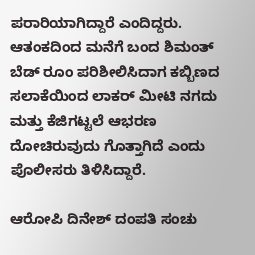ಪರಾರಿಯಾಗಿದ್ದಾರೆ ಎಂದಿದ್ದರು. ಆತಂಕದಿಂದ ಮನೆಗೆ ಬಂದ ಶಿಮಂತ್‌ ಬೆಡ್‌ ರೂಂ ಪರಿಶೀಲಿಸಿದಾಗ ಕಬ್ಬಿಣದ ಸಲಾಕೆಯಿಂದ ಲಾಕರ್‌ ಮೀಟಿ ನಗದು ಮತ್ತು ಕೆಜಿಗಟ್ಟಲೆ ಆಭರಣ ದೋಚಿರುವುದು ಗೊತ್ತಾಗಿದೆ ಎಂದು ಪೊಲೀಸರು ತಿಳಿಸಿದ್ದಾರೆ.

ಆರೋಪಿ ದಿನೇಶ್‌ ದಂಪತಿ ಸಂಚು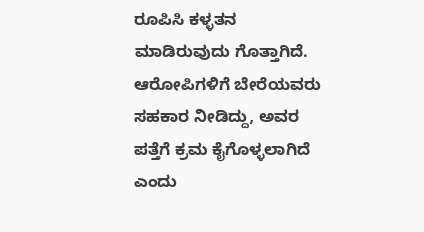ರೂಪಿಸಿ ಕಳ್ಳತನ ಮಾಡಿರುವುದು ಗೊತ್ತಾಗಿದೆ. ಆರೋಪಿಗಳಿಗೆ ಬೇರೆಯವರು ಸಹಕಾರ ನೀಡಿದ್ದು, ಅವರ ಪತ್ತೆಗೆ ಕ್ರಮ ಕೈಗೊಳ್ಳಲಾಗಿದೆ ಎಂದು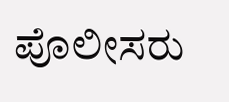ಪೊಲೀಸರು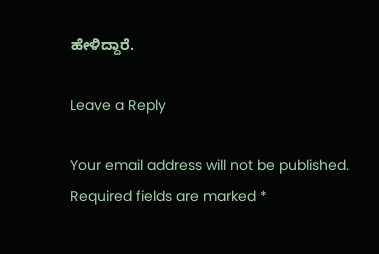ಹೇಳಿದ್ದಾರೆ.

Leave a Reply

Your email address will not be published. Required fields are marked *